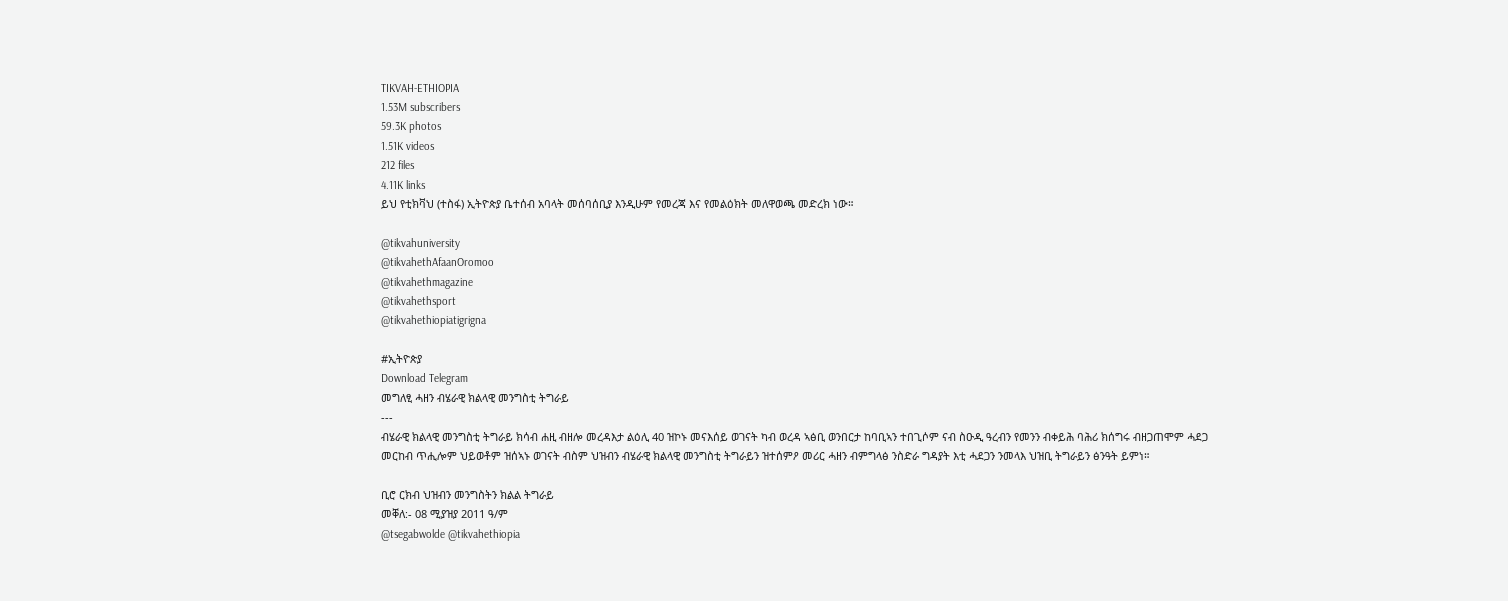TIKVAH-ETHIOPIA
1.53M subscribers
59.3K photos
1.51K videos
212 files
4.11K links
ይህ የቲክቫህ (ተስፋ) ኢትዮጵያ ቤተሰብ አባላት መሰባሰቢያ እንዲሁም የመረጃ እና የመልዕክት መለዋወጫ መድረክ ነው።

@tikvahuniversity
@tikvahethAfaanOromoo
@tikvahethmagazine
@tikvahethsport
@tikvahethiopiatigrigna

#ኢትዮጵያ
Download Telegram
መግለፂ ሓዘን ብሄራዊ ክልላዊ መንግስቲ ትግራይ
---
ብሄራዊ ክልላዊ መንግስቲ ትግራይ ክሳብ ሐዚ ብዘሎ መረዳእታ ልዕሊ 40 ዝኮኑ መናእሰይ ወገናት ካብ ወረዳ ኣፅቢ ወንበርታ ከባቢኣን ተበጊሶም ናብ ስዑዲ ዓረብን የመንን ብቀይሕ ባሕሪ ክሰግሩ ብዘጋጠሞም ሓደጋ መርከብ ጥሒሎም ህይወቶም ዝሰኣኑ ወገናት ብስም ህዝብን ብሄራዊ ክልላዊ መንግስቲ ትግራይን ዝተሰምዖ መሪር ሓዘን ብምግላፅ ንስድራ ግዳያት እቲ ሓደጋን ንመላእ ህዝቢ ትግራይን ፅንዓት ይምነ።

ቢሮ ርክብ ህዝብን መንግስትን ክልል ትግራይ
መቐለ:- 08 ሚያዝያ 2011 ዓ/ም
@tsegabwolde @tikvahethiopia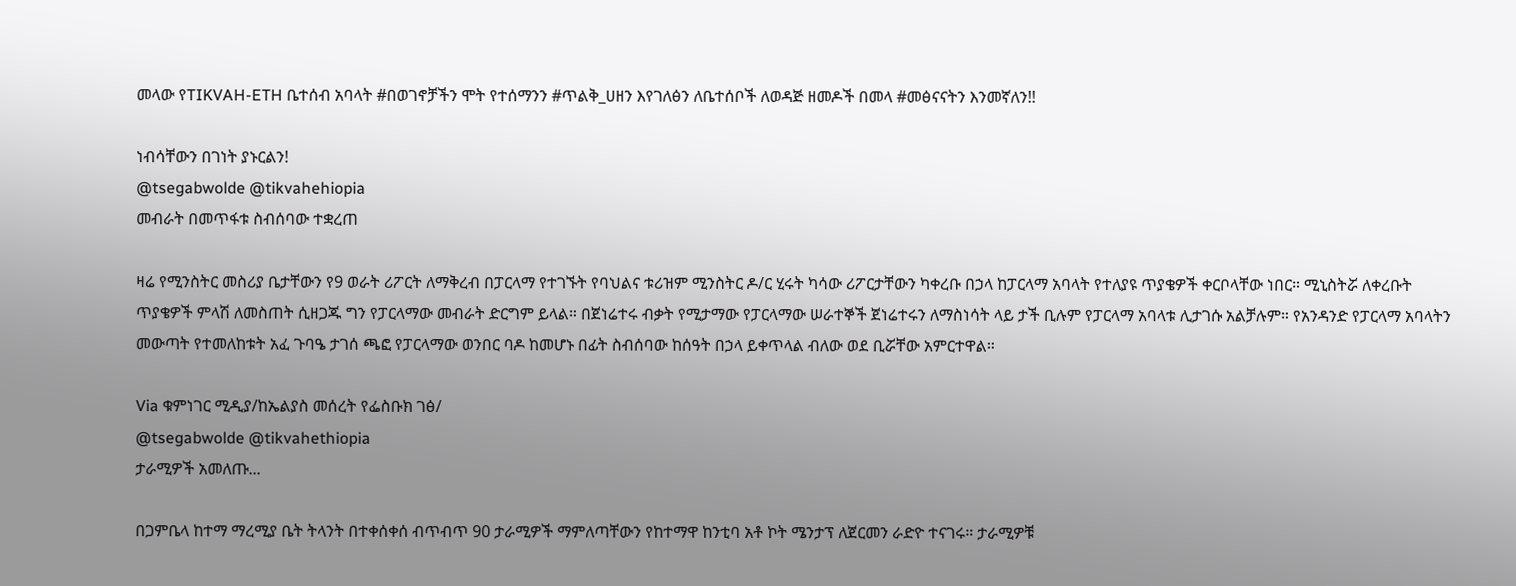መላው የTIKVAH-ETH ቤተሰብ አባላት #በወገኖቻችን ሞት የተሰማንን #ጥልቅ_ሀዘን እየገለፅን ለቤተሰቦች ለወዳጅ ዘመዶች በመላ #መፅናናትን እንመኛለን!!

ነብሳቸውን በገነት ያኑርልን!
@tsegabwolde @tikvahehiopia
መብራት በመጥፋቱ ስብሰባው ተቋረጠ

ዛሬ የሚንስትር መስሪያ ቤታቸውን የ9 ወራት ሪፖርት ለማቅረብ በፓርላማ የተገኙት የባህልና ቱሪዝም ሚንስትር ዶ/ር ሂሩት ካሳው ሪፖርታቸውን ካቀረቡ በኃላ ከፓርላማ አባላት የተለያዩ ጥያቄዎች ቀርቦላቸው ነበር። ሚኒስትሯ ለቀረቡት ጥያቄዎች ምላሽ ለመስጠት ሲዘጋጁ ግን የፓርላማው መብራት ድርግም ይላል። በጀነሬተሩ ብቃት የሚታማው የፓርላማው ሠራተኞች ጀነሬተሩን ለማስነሳት ላይ ታች ቢሉም የፓርላማ አባላቱ ሊታገሱ አልቻሉም። የአንዳንድ የፓርላማ አባላትን መውጣት የተመለከቱት አፈ ጉባዔ ታገሰ ጫፎ የፓርላማው ወንበር ባዶ ከመሆኑ በፊት ስብሰባው ከሰዓት በኃላ ይቀጥላል ብለው ወደ ቢሯቸው አምርተዋል።

Via ቁምነገር ሚዲያ/ከኤልያስ መሰረት የፌስቡክ ገፅ/
@tsegabwolde @tikvahethiopia
ታራሚዎች አመለጡ...

በጋምቤላ ከተማ ማረሚያ ቤት ትላንት በተቀሰቀሰ ብጥብጥ 90 ታራሚዎች ማምለጣቸውን የከተማዋ ከንቲባ አቶ ኮት ሜንታፕ ለጀርመን ራድዮ ተናገሩ። ታራሚዎቹ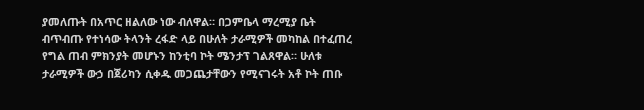ያመለጡት በአጥር ዘልለው ነው ብለዋል። በጋምቤላ ማረሚያ ቤት ብጥብጡ የተነሳው ትላንት ረፋድ ላይ በሁለት ታራሚዎች መካከል በተፈጠረ የግል ጠብ ምክንያት መሆኑን ከንቲባ ኮት ሜንታፕ ገልጸዋል። ሁለቱ ታራሚዎች ውኃ በጀሪካን ሲቀዱ መጋጨታቸውን የሚናገሩት አቶ ኮት ጠቡ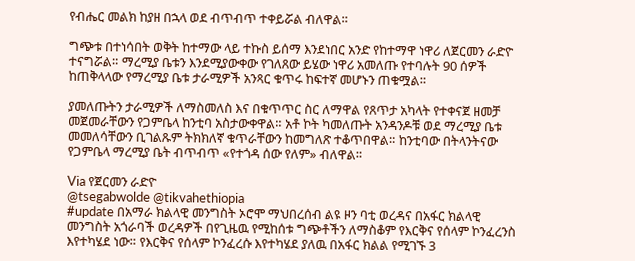የብሔር መልክ ከያዘ በኋላ ወደ ብጥብጥ ተቀይሯል ብለዋል።

ግጭቱ በተነሳበት ወቅት ከተማው ላይ ተኩስ ይሰማ እንደነበር አንድ የከተማዋ ነዋሪ ለጀርመን ራድዮ ተናግሯል። ማረሚያ ቤቱን እንደሚያውቀው የገለጸው ይሄው ነዋሪ አመለጡ የተባሉት 90 ሰዎች ከጠቅላላው የማረሚያ ቤቱ ታራሚዎች አንጻር ቁጥሩ ከፍተኛ መሆኑን ጠቁሟል።

ያመለጡትን ታራሚዎች ለማስመለስ እና በቁጥጥር ስር ለማዋል የጸጥታ አካላት የተቀናጀ ዘመቻ መጀመራቸውን የጋምቤላ ከንቲባ አስታውቀዋል። አቶ ኮት ካመለጡት አንዳንዶቹ ወደ ማረሚያ ቤቱ መመለሳቸውን ቢገልጹም ትክክለኛ ቁጥራቸውን ከመግለጽ ተቆጥበዋል። ከንቲባው በትላንትናው የጋምቤላ ማረሚያ ቤት ብጥብጥ «የተጎዳ ሰው የለም» ብለዋል።

Via የጀርመን ራድዮ
@tsegabwolde @tikvahethiopia
#update በአማራ ክልላዊ መንግስት ኦሮሞ ማህበረሰብ ልዩ ዞን ባቲ ወረዳና በአፋር ክልላዊ መንግስት አጎራባች ወረዳዎች በየጊዜዉ የሚከሰቱ ግጭቶችን ለማስቆም የእርቅና የሰላም ኮንፈረንስ እየተካሄደ ነው። የእርቅና የሰላም ኮንፈረሱ እየተካሄደ ያለዉ በአፋር ክልል የሚገኙ 3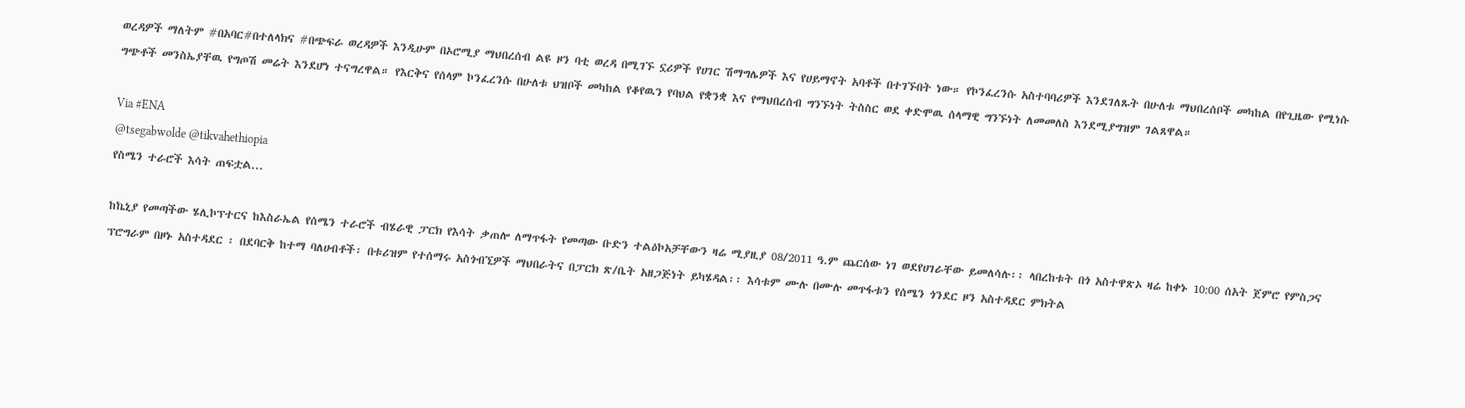ወረዳዎች ማለትም #በአባር#በተለላክና #በጭፍራ ወረዳዎች እንዲሁም በኦሮሚያ ማህበረሰብ ልዩ ዞን ባቲ ወረዳ በሚገኙ ኗሪዎች የሀገር ሽማግሌዎች እና የሀይማኖት አባቶች በተገኙበት ነው። የኮንፈረንሱ አስተባባሪዎች እንደገለጹት በሁለቱ ማህበረሰቦች መካከል በየጊዜው የሚነሱ ግጭቶች መንስኤያቸዉ የግጦሽ መሬት እንደሆነ ተናግረዋል። የእርቅና የሰላም ኮንፈረንሱ በሁለቱ ህዝቦች መካከል የቆየዉን የባህል የቋንቋ እና የማህበረሰብ ግንኙነት ትስስር ወደ ቀድሞዉ ሰላማዊ ግንኙነት ለመመለስ እንደሚያግዝም ገልጸዋል።

Via #ENA
@tsegabwolde @tikvahethiopia
የስሜን ተራሮች እሳት ጠፍቷል...

ከኬኒያ የመጣችው ሄሊኮፕተርና ከእስራኤል የሰሜን ተራሮች ብሄራዊ ፓርክ የእሳት ቃጠሎ ለማጥፋት የመጣው ቡድን ተልዕኮአቻቸውን ዛሬ ሚያዚያ 08/2011 ዓ.ም ጨርሰው ነገ ወደየሀገራቸው ይመለሳሉ፡፡ ላበረከቱት በጎ አስተዋጽኦ ዛሬ ከቀኑ 10:00 ሰአት ጀምሮ የምስጋና ፕሮግራም በዞኑ አስተዳደር ፡ በደባርቅ ከተማ ባለሀብቶች፡ በቱሪዝም የተሰማሩ አስጎብኚዎች ማህበራትና በፓርክ ጽ/ቤት አዘጋጅነት ይካሄዳል፡፡ እሳቱም ሙሉ በሙሉ መጥፋቱን የሰሜን ጎንደር ዞን አስተዳደር ምክትል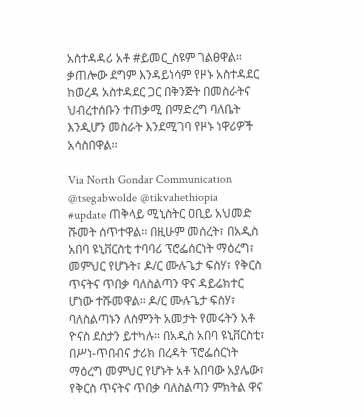አስተዳዳሪ አቶ #ይመር_ስዩም ገልፀዋል። ቃጠሎው ደግም እንዳይነሳም የዞኑ አስተዳደር ከወረዳ አስተዳደር ጋር በቅንጅት በመስራትና ህብረተሰቡን ተጠቃሚ በማድረግ ባለቤት እንዲሆን መስራት እንደሚገባ የዞኑ ነዋሪዎች አሳስበዋል፡፡

Via North Gondar Communication
@tsegabwolde @tikvahethiopia
#update ጠቅላይ ሚኒስትር ዐቢይ አህመድ ሹመት ሰጥተዋል፡፡ በዚሁም መሰረት፣ በአዲስ አበባ ዩኒቨርስቲ ተባባሪ ፕሮፌሰርነት ማዕረግ፣ መምህር የሆኑት፣ ዶ/ር ሙሉጌታ ፍስሃ፣ የቅርስ ጥናትና ጥበቃ ባለስልጣን ዋና ዳይሬክተር ሆነው ተሹመዋል፡፡ ዶ/ር ሙሉጌታ ፍስሃ፣ ባለስልጣኑን ለስምንት አመታት የመሩትን አቶ ዮናስ ደስታን ይተካሉ፡፡ በአዲስ አበባ ዩኒቨርስቲ፣ በሥነ-ጥበብና ታሪክ በረዳት ፕሮፌሰርነት ማዕረግ መምህር የሆኑት አቶ አበባው አያሌው፣ የቅርስ ጥናትና ጥበቃ ባለስልጣን ምክትል ዋና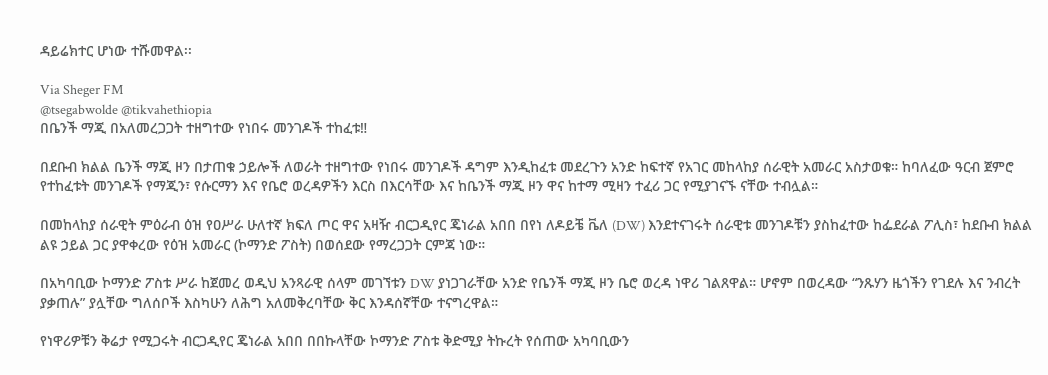ዳይሬክተር ሆነው ተሹመዋል፡፡

Via Sheger FM
@tsegabwolde @tikvahethiopia
በቤንች ማጂ በአለመረጋጋት ተዘግተው የነበሩ መንገዶች ተከፈቱ‼

በደቡብ ክልል ቤንች ማጂ ዞን በታጠቁ ኃይሎች ለወራት ተዘግተው የነበሩ መንገዶች ዳግም እንዲከፈቱ መደረጉን አንድ ከፍተኛ የአገር መከላከያ ሰራዊት አመራር አስታወቁ። ከባለፈው ዓርብ ጀምሮ የተከፈቱት መንገዶች የማጂን፣ የሱርማን እና የቤሮ ወረዳዎችን እርስ በእርሳቸው እና ከቤንች ማጂ ዞን ዋና ከተማ ሚዛን ተፈሪ ጋር የሚያገናኙ ናቸው ተብሏል።

በመከላከያ ሰራዊት ምዕራብ ዕዝ የዐሥራ ሁለተኛ ክፍለ ጦር ዋና አዛዥ ብርጋዲየር ጄነራል አበበ በየነ ለዶይቼ ቬለ (DW) እንደተናገሩት ሰራዊቱ መንገዶቹን ያስከፈተው ከፌደራል ፖሊስ፣ ከደቡብ ክልል ልዩ ኃይል ጋር ያዋቀረው የዕዝ አመራር (ኮማንድ ፖስት) በወሰደው የማረጋጋት ርምጃ ነው።

በአካባቢው ኮማንድ ፖስቱ ሥራ ከጀመረ ወዲህ አንጻራዊ ሰላም መገኘቱን DW ያነጋገራቸው አንድ የቤንች ማጂ ዞን ቤሮ ወረዳ ነዋሪ ገልጸዋል። ሆኖም በወረዳው “ንጹሃን ዜጎችን የገደሉ እና ንብረት ያቃጠሉ” ያሏቸው ግለሰቦች እስካሁን ለሕግ አለመቅረባቸው ቅር እንዳሰኛቸው ተናግረዋል።

የነዋሪዎቹን ቅሬታ የሚጋሩት ብርጋዲየር ጄነራል አበበ በበኩላቸው ኮማንድ ፖስቱ ቅድሚያ ትኩረት የሰጠው አካባቢውን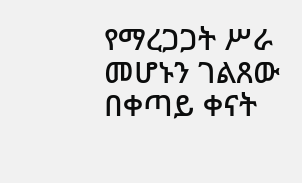የማረጋጋት ሥራ መሆኑን ገልጸው በቀጣይ ቀናት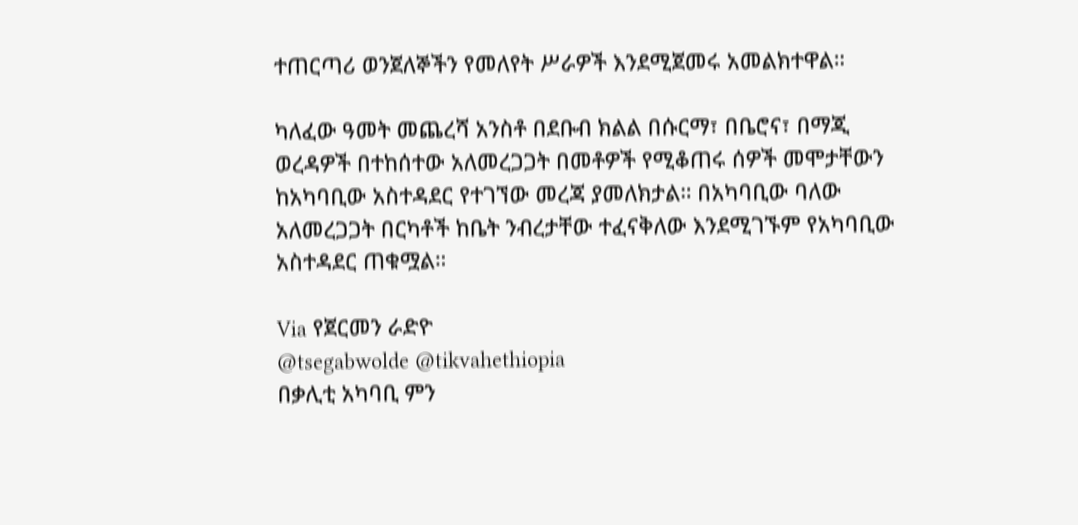ተጠርጣሪ ወንጀለኞችን የመለየት ሥራዎች እንደሚጀመሩ አመልክተዋል።

ካለፈው ዓመት መጨረሻ አንስቶ በደቡብ ክልል በሱርማ፣ በቤሮና፣ በማጂ ወረዳዎች በተከሰተው አለመረጋጋት በመቶዎች የሚቆጠሩ ሰዎች መሞታቸውን ከአካባቢው አስተዳደር የተገኘው መረጃ ያመለክታል። በአካባቢው ባለው አለመረጋጋት በርካቶች ከቤት ንብረታቸው ተፈናቅለው እንደሚገኙም የአካባቢው አስተዳደር ጠቁሟል።

Via የጀርመን ራድዮ
@tsegabwolde @tikvahethiopia
በቃሊቲ አካባቢ ምን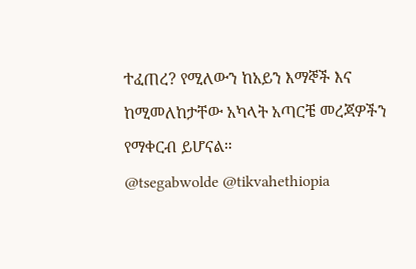ተፈጠረ? የሚለውን ከአይን እማኞች እና ከሚመለከታቸው አካላት አጣርቼ መረጃዎችን የማቀርብ ይሆናል።
@tsegabwolde @tikvahethiopia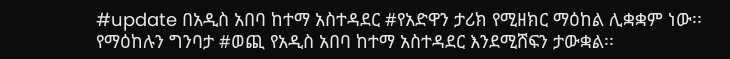#update በአዲስ አበባ ከተማ አስተዳደር #የአድዋን ታሪክ የሚዘክር ማዕከል ሊቋቋም ነው፡፡ የማዕከሉን ግንባታ #ወጪ የአዲስ አበባ ከተማ አስተዳደር እንደሚሸፍን ታውቋል፡፡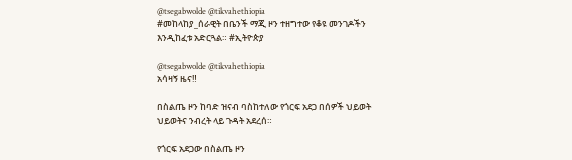@tsegabwolde @tikvahethiopia
#መከላከያ_ሰራዊት በቤንች ማጂ ዞን ተዘግተው የቆዩ መንገዶችን እንዲከፈቱ አድርጓል። #ኢትዮጵያ

@tsegabwolde @tikvahethiopia
አሳዛኝ ዜና‼

በስልጤ ዞን ከባድ ዝናብ ባስከተለው የጎርፍ አደጋ በሰዎች ህይወት ህይወትና ንብረት ላይ ጉዳት አደረሰ።

የጎርፍ አደጋው በስልጤ ዞን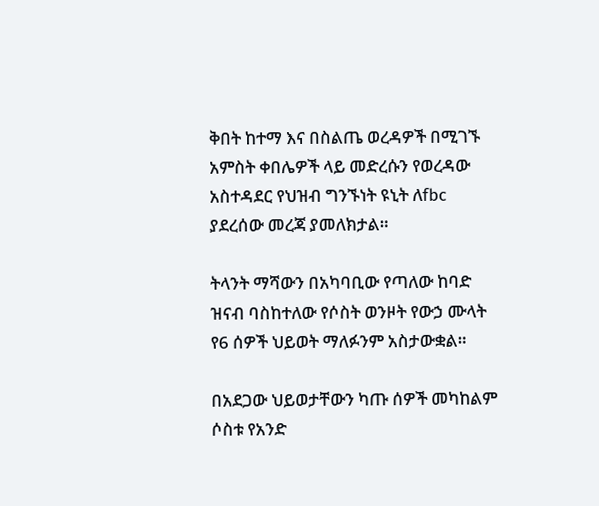ቅበት ከተማ እና በስልጤ ወረዳዎች በሚገኙ አምስት ቀበሌዎች ላይ መድረሱን የወረዳው አስተዳደር የህዝብ ግንኙነት ዩኒት ለfbc ያደረሰው መረጃ ያመለክታል።

ትላንት ማሻውን በአካባቢው የጣለው ከባድ ዝናብ ባስከተለው የሶስት ወንዞት የውኃ ሙላት የ6 ሰዎች ህይወት ማለፉንም አስታውቋል።

በአደጋው ህይወታቸውን ካጡ ሰዎች መካከልም ሶስቱ የአንድ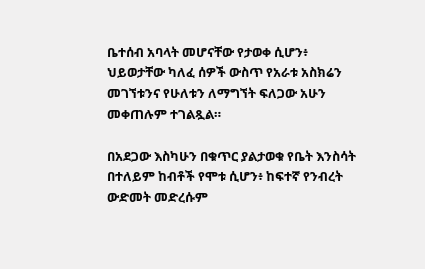ቤተሰብ አባላት መሆናቸው የታወቀ ሲሆን፥ ህይወታቸው ካለፈ ሰዎች ውስጥ የአራቱ አስክሬን መገኘቱንና የሁለቱን ለማግኘት ፍለጋው አሁን መቀጠሉም ተገልጿል።

በአደጋው እስካሁን በቁጥር ያልታወቁ የቤት እንስሳት በተለይም ከብቶች የሞቱ ሲሆን፥ ከፍተኛ የንብረት ውድመት መድረሱም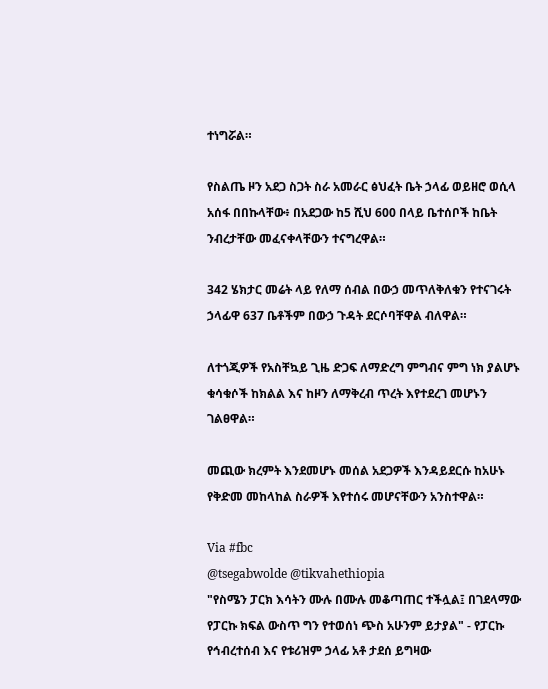ተነግሯል።

የስልጤ ዞን አደጋ ስጋት ስራ አመራር ፅህፈት ቤት ኃላፊ ወይዘሮ ወሲላ አሰፋ በበኩላቸው፥ በአደጋው ከ5 ሺህ 600 በላይ ቤተሰቦች ከቤት ንብረታቸው መፈናቀላቸውን ተናግረዋል።

342 ሄክታር መሬት ላይ የለማ ሰብል በውኃ መጥለቅለቁን የተናገሩት ኃላፊዋ 637 ቤቶችም በውኃ ጉዳት ደርሶባቸዋል ብለዋል።

ለተጎጂዎች የአስቸኳይ ጊዜ ድጋፍ ለማድረግ ምግብና ምግ ነክ ያልሆኑ ቁሳቁሶች ከክልል እና ከዞን ለማቅረብ ጥረት እየተደረገ መሆኑን ገልፀዋል።

መጪው ክረምት እንደመሆኑ መሰል አደጋዎች እንዳይደርሱ ከአሁኑ የቅድመ መከላከል ስራዎች እየተሰሩ መሆናቸውን አንስተዋል።

Via #fbc
@tsegabwolde @tikvahethiopia
"የስሜን ፓርክ እሳትን ሙሉ በሙሉ መቆጣጠር ተችሏል፤ በገደላማው የፓርኩ ክፍል ውስጥ ግን የተወሰነ ጭስ አሁንም ይታያል" - የፓርኩ የኅብረተሰብ እና የቱሪዝም ኃላፊ አቶ ታደሰ ይግዛው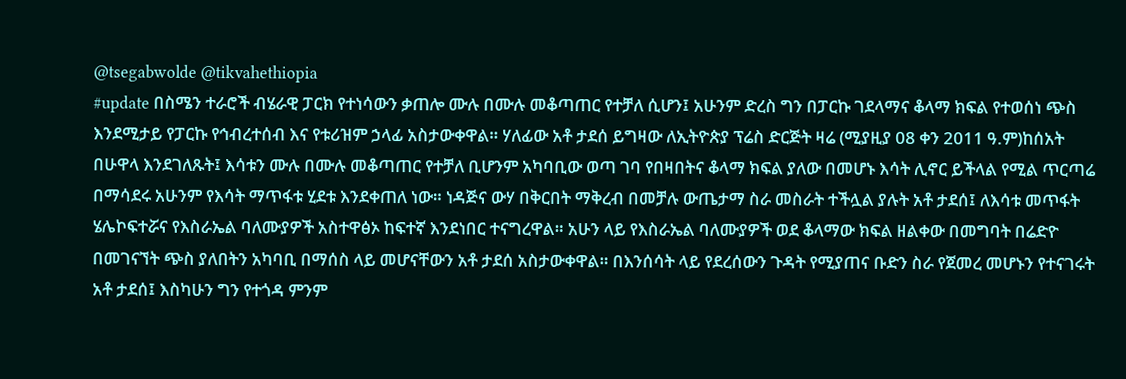@tsegabwolde @tikvahethiopia
#update በስሜን ተራሮች ብሄራዊ ፓርክ የተነሳውን ቃጠሎ ሙሉ በሙሉ መቆጣጠር የተቻለ ሲሆን፤ አሁንም ድረስ ግን በፓርኩ ገደላማና ቆላማ ክፍል የተወሰነ ጭስ እንደሚታይ የፓርኩ የኅብረተሰብ እና የቱሪዝም ኃላፊ አስታውቀዋል። ሃለፊው አቶ ታደሰ ይግዛው ለኢትዮጵያ ፕሬስ ድርጅት ዛሬ (ሚያዚያ 08 ቀን 2011 ዓ.ም)ከሰአት በሁዋላ እንደገለጹት፤ እሳቱን ሙሉ በሙሉ መቆጣጠር የተቻለ ቢሆንም አካባቢው ወጣ ገባ የበዛበትና ቆላማ ክፍል ያለው በመሆኑ እሳት ሊኖር ይችላል የሚል ጥርጣሬ በማሳደሩ አሁንም የእሳት ማጥፋቱ ሂደቱ እንደቀጠለ ነው። ነዳጅና ውሃ በቅርበት ማቅረብ በመቻሉ ውጤታማ ስራ መስራት ተችሏል ያሉት አቶ ታደሰ፤ ለእሳቱ መጥፋት ሄሌኮፍተሯና የእስራኤል ባለሙያዎች አስተዋፅኦ ከፍተኛ እንደነበር ተናግረዋል። አሁን ላይ የእስራኤል ባለሙያዎች ወደ ቆላማው ክፍል ዘልቀው በመግባት በሬድዮ በመገናኘት ጭስ ያለበትን አካባቢ በማሰስ ላይ መሆናቸውን አቶ ታደሰ አስታውቀዋል። በእንሰሳት ላይ የደረሰውን ጉዳት የሚያጠና ቡድን ስራ የጀመረ መሆኑን የተናገሩት አቶ ታደሰ፤ እስካሁን ግን የተጎዳ ምንም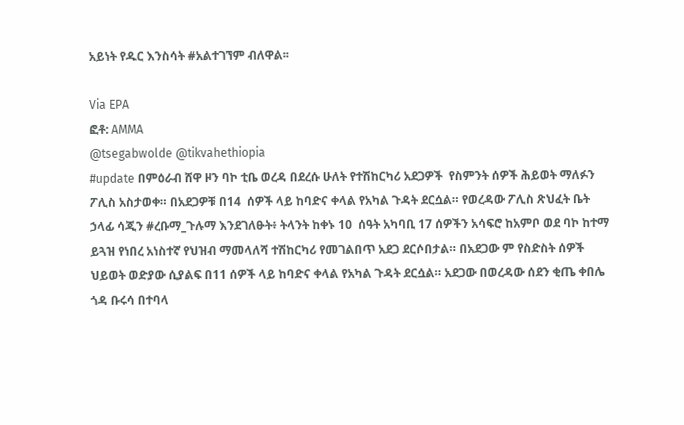አይነት የዱር እንስሳት #አልተገኘም ብለዋል፡፡

Via EPA
ፎቶ: AMMA
@tsegabwolde @tikvahethiopia
#update በምዕራብ ሸዋ ዞን ባኮ ቲቤ ወረዳ በደረሱ ሁለት የተሽከርካሪ አደጋዎች  የስምንት ሰዎች ሕይወት ማለፉን ፖሊስ አስታወቀ። በአደጋዎቹ በ14  ሰዎች ላይ ከባድና ቀላል የአካል ጉዳት ደርሷል። የወረዳው ፖሊስ ጽህፈት ቤት ኃላፊ ሳጂን #ረቡማ_ጉሉማ እንደገለፁት፥ ትላንት ከቀኑ 10  ሰዓት አካባቢ 17 ሰዎችን አሳፍሮ ከአምቦ ወደ ባኮ ከተማ ይጓዝ የነበረ አነስተኛ የህዝብ ማመላለሻ ተሽከርካሪ የመገልበጥ አደጋ ደርሶበታል። በአደጋው ም የስድስት ሰዎች ህይወት ወድያው ሲያልፍ በ11 ሰዎች ላይ ከባድና ቀላል የአካል ጉዳት ደርሷል። አደጋው በወረዳው ሰደን ቂጤ ቀበሌ ጎዳ ቡሩሳ በተባላ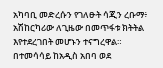አካባቢ መድረሱን የገለፁት ሳጂን ረቡማ፥ አሽከርካሪው ለጊዜው በመጥፋቱ ክትትል እየተደረገበት መሆኑን ተናግረዋል። በተመሳሳይ ከአዲስ አበባ ወደ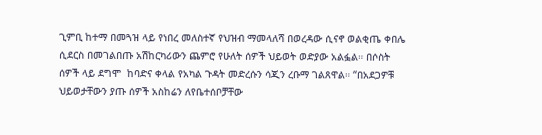ጊምቢ ከተማ በመጓዝ ላይ የነበረ መለስተኛ የህዝብ ማመላለሻ በወረዳው ሲናኖ ወልቂጤ ቀበሌ ሲደርስ በመገልበጡ አሽከርካሪውን ጨምሮ የሁለት ሰዎች ህይወት ወድያው አልፏል። በሶስት ሰዎች ላይ ደግሞ  ከባድና ቀላል የአካል ጉዳት መድረሱን ሳጂን ረቡማ ገልጸዋል። “በአደጋዎቹ ህይወታቸውን ያጡ ሰዎች አስከሬን ለየቤተሰቦቻቸው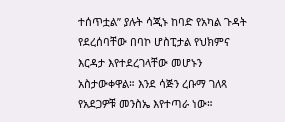ተሰጥቷል” ያሉት ሳጂኑ ከባድ የአካል ጉዳት የደረሰባቸው በባኮ ሆስፒታል የህክምና እርዳታ እየተደረገላቸው መሆኑን አስታውቀዋል። እንደ ሳጅን ረቡማ ገለጻ የአደጋዎቹ መንስኤ እየተጣራ ነው።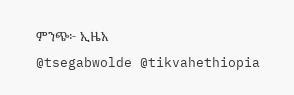ምንጭ፦ ኢዜአ
@tsegabwolde @tikvahethiopia